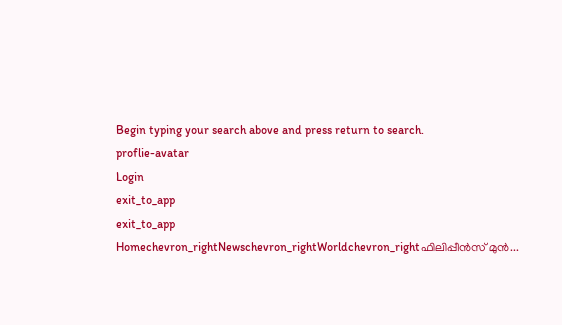Begin typing your search above and press return to search.
proflie-avatar
Login
exit_to_app
exit_to_app
Homechevron_rightNewschevron_rightWorldchevron_rightഫിലിപ്പീൻസ് മുൻ...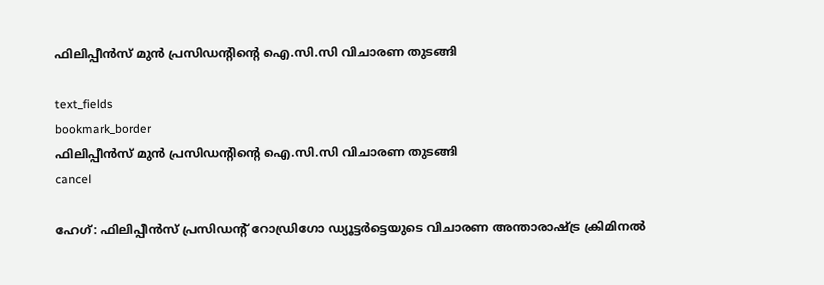ഫിലിപ്പീൻസ് മുൻ പ്രസിഡന്റിന്റെ ഐ.സി.സി വിചാരണ തുടങ്ങി

text_fields
bookmark_border
ഫിലിപ്പീൻസ് മുൻ പ്രസിഡന്റിന്റെ ഐ.സി.സി വിചാരണ തുടങ്ങി
cancel

ഹേഗ്: ഫിലിപ്പീൻസ് പ്രസിഡന്റ് റോഡ്രിഗോ ഡ്യൂട്ടർട്ടെയുടെ വിചാരണ അന്താരാഷ്ട്ര ക്രിമിനൽ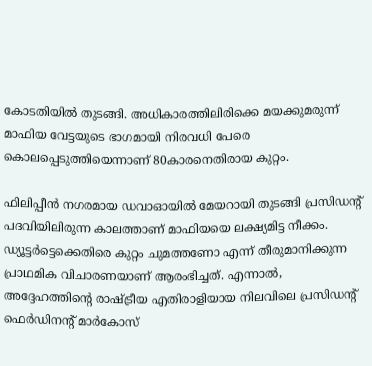കോടതിയിൽ തുടങ്ങി. അധികാരത്തിലിരിക്കെ മയക്കുമരുന്ന് മാഫിയ വേട്ടയുടെ ഭാഗമായി നിരവധി പേരെ കൊലപ്പെടുത്തിയെന്നാണ് 80കാരനെതിരായ കുറ്റം.

ഫിലിപ്പീൻ നഗരമായ ഡവാഓയിൽ മേയറായി തുടങ്ങി പ്രസിഡന്റ് പദവിയിലിരുന്ന കാലത്താണ് മാഫിയയെ ലക്ഷ്യമിട്ട നീക്കം. ഡ്യൂട്ടർട്ടെക്കെതിരെ കുറ്റം ചുമത്തണോ എന്ന് തീരുമാനിക്കുന്ന പ്രാഥമിക വിചാരണയാണ് ആരംഭിച്ചത്. എന്നാൽ, അദ്ദേഹത്തിന്റെ രാഷ്ട്രീയ എതിരാളിയായ നിലവിലെ പ്രസിഡന്റ് ഫെർഡിനന്റ് മാർകോസ്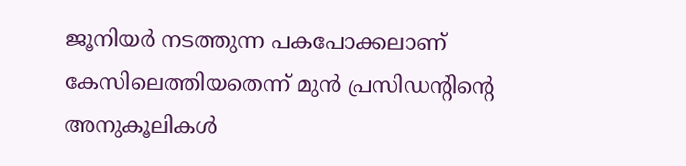ജൂനിയർ നടത്തുന്ന പകപോക്കലാണ് കേസിലെത്തിയതെന്ന് മുൻ പ്രസിഡന്റിന്റെ അനുകൂലികൾ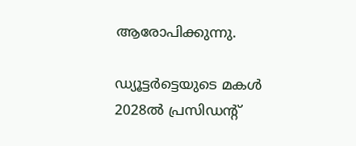ആരോപിക്കുന്നു.

ഡ്യൂട്ടർട്ടെയുടെ മകൾ 2028ൽ പ്രസിഡന്റ്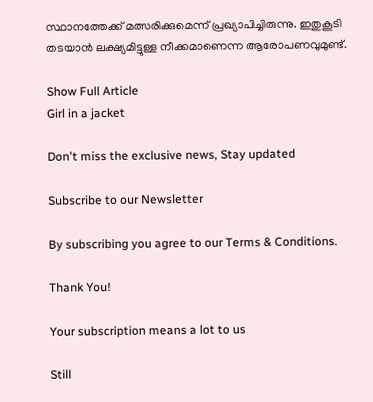സ്ഥാനത്തേക്ക് മത്സരിക്കുമെന്ന് പ്രഖ്യാപിച്ചിരുന്നു. ഇതുകൂടി തടയാൻ ലക്ഷ്യമിട്ടുള്ള നീക്കമാണെന്ന ആരോപണവുമുണ്ട്.

Show Full Article
Girl in a jacket

Don't miss the exclusive news, Stay updated

Subscribe to our Newsletter

By subscribing you agree to our Terms & Conditions.

Thank You!

Your subscription means a lot to us

Still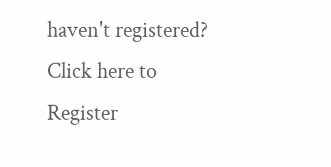haven't registered? Click here to Register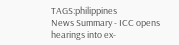TAGS:philippines
News Summary - ICC opens hearings into ex-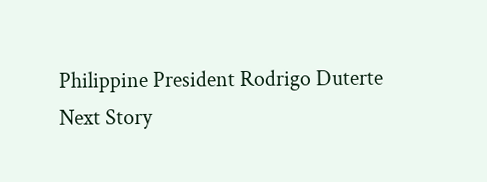Philippine President Rodrigo Duterte
Next Story